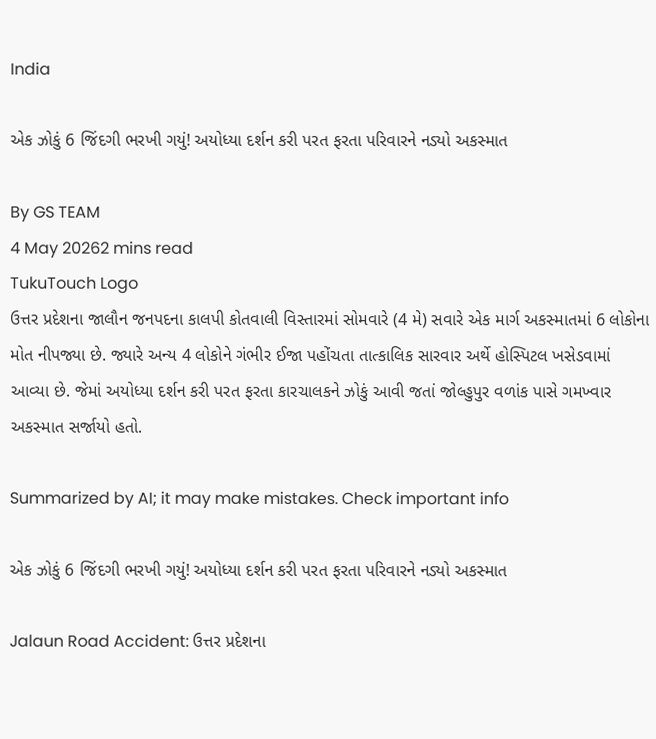India

એક ઝોકું 6 જિંદગી ભરખી ગયું! અયોધ્યા દર્શન કરી પરત ફરતા પરિવારને નડ્યો અકસ્માત

By GS TEAM
4 May 20262 mins read
TukuTouch Logo
ઉત્તર પ્રદેશના જાલૌન જનપદના કાલપી કોતવાલી વિસ્તારમાં સોમવારે (4 મે) સવારે એક માર્ગ અકસ્માતમાં 6 લોકોના મોત નીપજ્યા છે. જ્યારે અન્ય 4 લોકોને ગંભીર ઈજા પહોંચતા તાત્કાલિક સારવાર અર્થે હોસ્પિટલ ખસેડવામાં આવ્યા છે. જેમાં અયોધ્યા દર્શન કરી પરત ફરતા કારચાલકને ઝોકું આવી જતાં જોલ્હુપુર વળાંક પાસે ગમખ્વાર અકસ્માત સર્જાયો હતો.

Summarized by AI; it may make mistakes. Check important info

એક ઝોકું 6 જિંદગી ભરખી ગયું! અયોધ્યા દર્શન કરી પરત ફરતા પરિવારને નડ્યો અકસ્માત

Jalaun Road Accident: ઉત્તર પ્રદેશના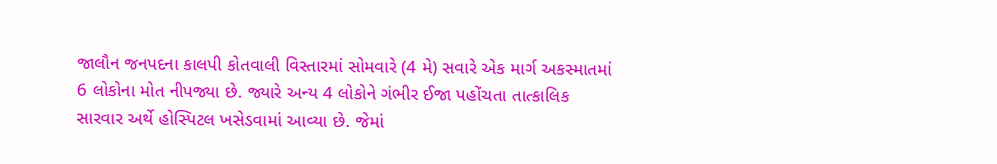જાલૌન જનપદના કાલપી કોતવાલી વિસ્તારમાં સોમવારે (4 મે) સવારે એક માર્ગ અકસ્માતમાં 6 લોકોના મોત નીપજ્યા છે. જ્યારે અન્ય 4 લોકોને ગંભીર ઈજા પહોંચતા તાત્કાલિક સારવાર અર્થે હોસ્પિટલ ખસેડવામાં આવ્યા છે. જેમાં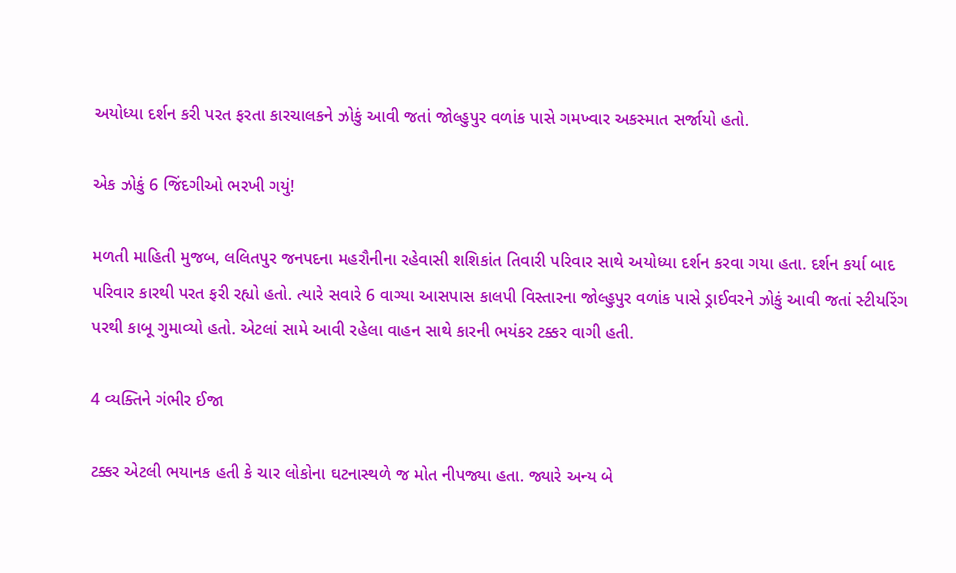અયોધ્યા દર્શન કરી પરત ફરતા કારચાલકને ઝોકું આવી જતાં જોલ્હુપુર વળાંક પાસે ગમખ્વાર અકસ્માત સર્જાયો હતો.

એક ઝોકું 6 જિંદગીઓ ભરખી ગયું!

મળતી માહિતી મુજબ, લલિતપુર જનપદના મહરૌનીના રહેવાસી શશિકાંત તિવારી પરિવાર સાથે અયોધ્યા દર્શન કરવા ગયા હતા. દર્શન કર્યા બાદ પરિવાર કારથી પરત ફરી રહ્યો હતો. ત્યારે સવારે 6 વાગ્યા આસપાસ કાલપી વિસ્તારના જોલ્હુપુર વળાંક પાસે ડ્રાઈવરને ઝોકું આવી જતાં સ્ટીયરિંગ પરથી કાબૂ ગુમાવ્યો હતો. એટલાં સામે આવી રહેલા વાહન સાથે કારની ભયંકર ટક્કર વાગી હતી.

4 વ્યક્તિને ગંભીર ઈજા

ટક્કર એટલી ભયાનક હતી કે ચાર લોકોના ઘટનાસ્થળે જ મોત નીપજ્યા હતા. જ્યારે અન્ય બે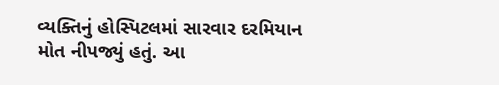વ્યક્તિનું હોસ્પિટલમાં સારવાર દરમિયાન મોત નીપજ્યું હતું. આ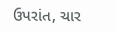ઉપરાંત, ચાર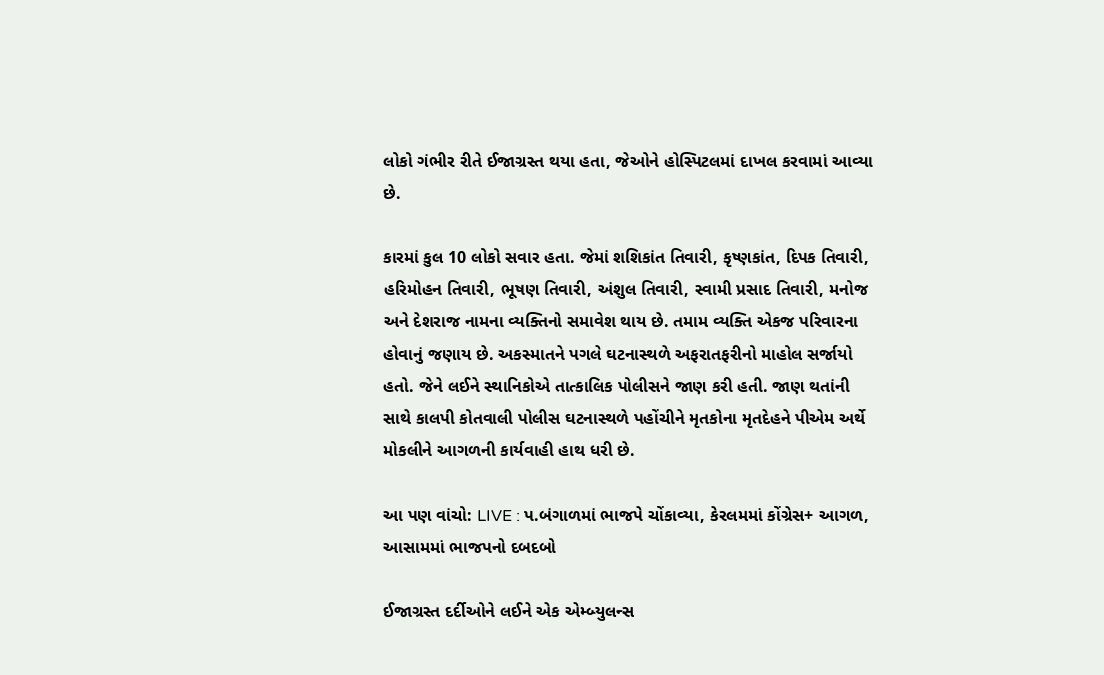લોકો ગંભીર રીતે ઈજાગ્રસ્ત થયા હતા, જેઓને હોસ્પિટલમાં દાખલ કરવામાં આવ્યા છે.

કારમાં કુલ 10 લોકો સવાર હતા. જેમાં શશિકાંત તિવારી, કૃષ્ણકાંત, દિપક તિવારી, હરિમોહન તિવારી, ભૂષણ તિવારી, અંશુલ તિવારી, સ્વામી પ્રસાદ તિવારી, મનોજ અને દેશરાજ નામના વ્યક્તિનો સમાવેશ થાય છે. તમામ વ્યક્તિ એકજ પરિવારના હોવાનું જણાય છે. અકસ્માતને પગલે ઘટનાસ્થળે અફરાતફરીનો માહોલ સર્જાયો હતો. જેને લઈને સ્થાનિકોએ તાત્કાલિક પોલીસને જાણ કરી હતી. જાણ થતાંની સાથે કાલપી કોતવાલી પોલીસ ઘટનાસ્થળે પહોંચીને મૃતકોના મૃતદેહને પીએમ અર્થે મોકલીને આગળની કાર્યવાહી હાથ ધરી છે.

આ પણ વાંચો: LIVE : પ.બંગાળમાં ભાજપે ચોંકાવ્યા, કેરલમમાં કોંગ્રેસ+ આગળ, આસામમાં ભાજપનો દબદબો

ઈજાગ્રસ્ત દર્દીઓને લઈને એક એમ્બ્યુલન્સ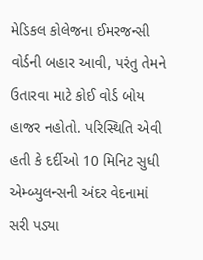મેડિકલ કોલેજના ઈમરજન્સી વોર્ડની બહાર આવી, પરંતુ તેમને ઉતારવા માટે કોઈ વોર્ડ બોય હાજર નહોતો. પરિસ્થિતિ એવી હતી કે દર્દીઓ 10 મિનિટ સુધી એમ્બ્યુલન્સની અંદર વેદનામાં સરી પડ્યા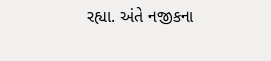રહ્યા. અંતે નજીકના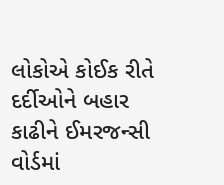લોકોએ કોઈક રીતે દર્દીઓને બહાર કાઢીને ઈમરજન્સી વોર્ડમાં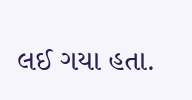લઈ ગયા હતા.